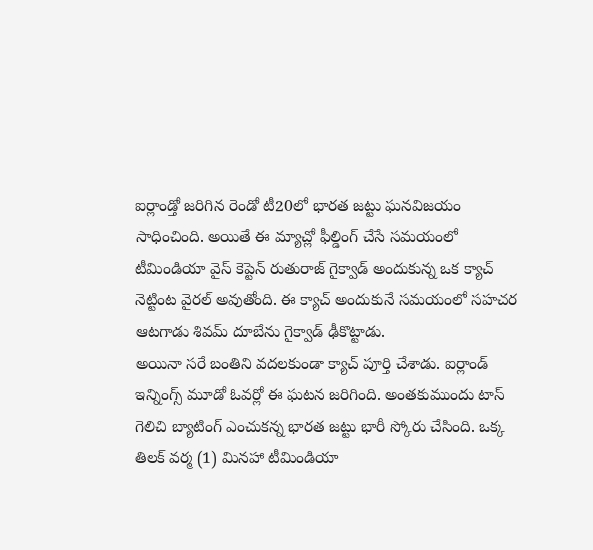ఐర్లాండ్తో జరిగిన రెండో టీ20లో భారత జట్టు ఘనవిజయం సాధించింది. అయితే ఈ మ్యాచ్లో ఫీల్డింగ్ చేసే సమయంలో టీమిండియా వైస్ కెప్టెన్ రుతురాజ్ గైక్వాడ్ అందుకున్న ఒక క్యాచ్ నెట్టింట వైరల్ అవుతోంది. ఈ క్యాచ్ అందుకునే సమయంలో సహచర ఆటగాడు శివమ్ దూబేను గైక్వాడ్ ఢీకొట్టాడు.
అయినా సరే బంతిని వదలకుండా క్యాచ్ పూర్తి చేశాడు. ఐర్లాండ్ ఇన్నింగ్స్ మూడో ఓవర్లో ఈ ఘటన జరిగింది. అంతకుముందు టాస్ గెలిచి బ్యాటింగ్ ఎంచుకన్న భారత జట్టు భారీ స్కోరు చేసింది. ఒక్క తిలక్ వర్మ (1) మినహా టీమిండియా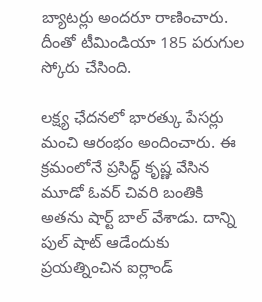బ్యాటర్లు అందరూ రాణించారు. దీంతో టీమిండియా 185 పరుగుల స్కోరు చేసింది.

లక్ష్య ఛేదనలో భారత్కు పేసర్లు మంచి ఆరంభం అందించారు. ఈ క్రమంలోనే ప్రసిద్ధ్ కృష్ణ వేసిన మూడో ఓవర్ చివరి బంతికి అతను షార్ట్ బాల్ వేశాడు. దాన్ని పుల్ షాట్ ఆడేందుకు ప్రయత్నించిన ఐర్లాండ్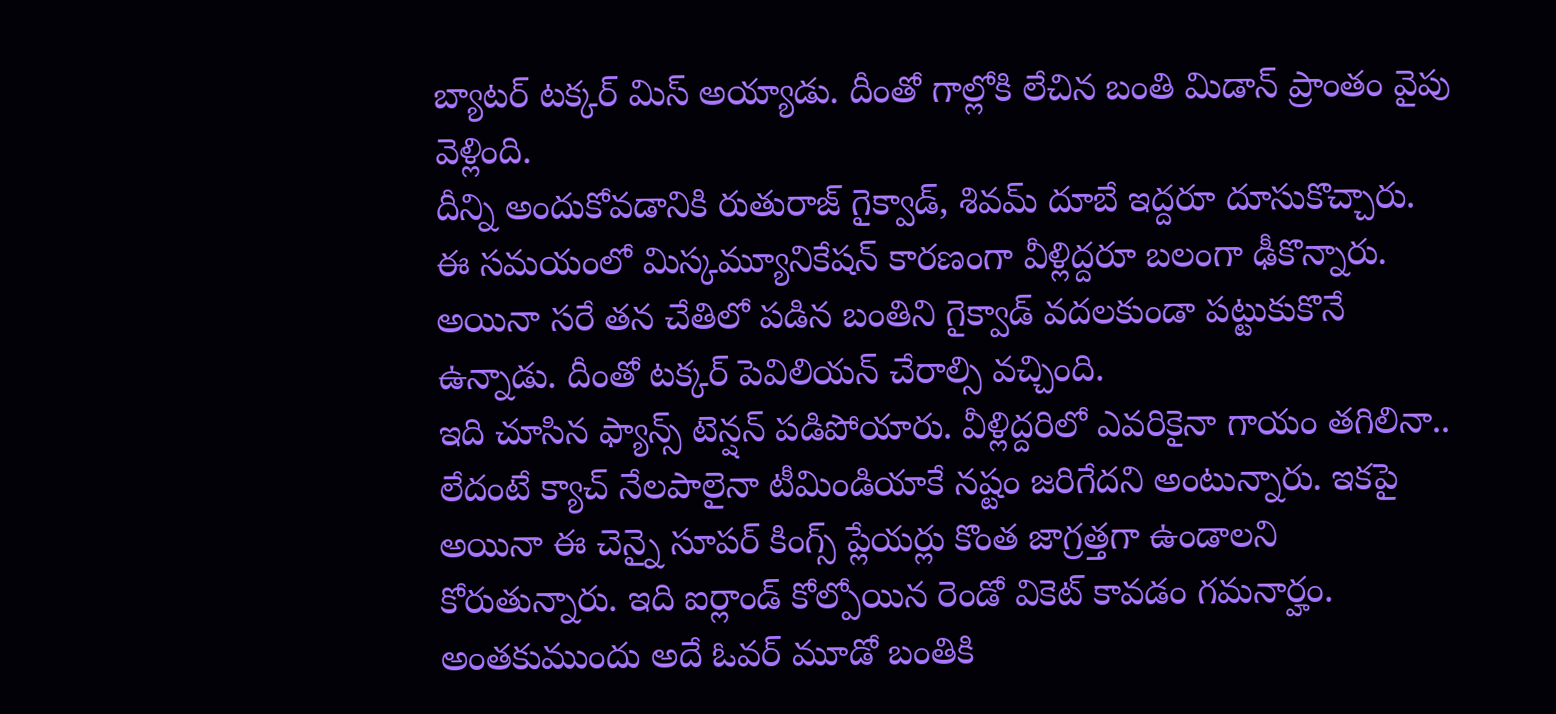బ్యాటర్ టక్కర్ మిస్ అయ్యాడు. దీంతో గాల్లోకి లేచిన బంతి మిడాన్ ప్రాంతం వైపు వెళ్లింది.
దీన్ని అందుకోవడానికి రుతురాజ్ గైక్వాడ్, శివమ్ దూబే ఇద్దరూ దూసుకొచ్చారు. ఈ సమయంలో మిస్కమ్యూనికేషన్ కారణంగా వీళ్లిద్దరూ బలంగా ఢీకొన్నారు. అయినా సరే తన చేతిలో పడిన బంతిని గైక్వాడ్ వదలకుండా పట్టుకుకొనే ఉన్నాడు. దీంతో టక్కర్ పెవిలియన్ చేరాల్సి వచ్చింది.
ఇది చూసిన ఫ్యాన్స్ టెన్షన్ పడిపోయారు. వీళ్లిద్దరిలో ఎవరికైనా గాయం తగిలినా.. లేదంటే క్యాచ్ నేలపాలైనా టీమిండియాకే నష్టం జరిగేదని అంటున్నారు. ఇకపై అయినా ఈ చెన్నై సూపర్ కింగ్స్ ప్లేయర్లు కొంత జాగ్రత్తగా ఉండాలని కోరుతున్నారు. ఇది ఐర్లాండ్ కోల్పోయిన రెండో వికెట్ కావడం గమనార్హం.
అంతకుముందు అదే ఓవర్ మూడో బంతికి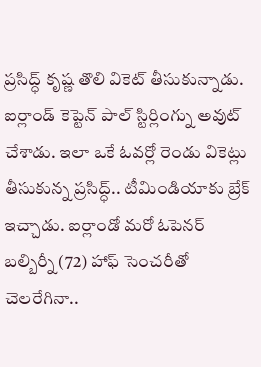ప్రసిద్ధ్ కృష్ణ తొలి వికెట్ తీసుకున్నాడు. ఐర్లాండ్ కెప్టెన్ పాల్ స్టిర్లింగ్ను అవుట్ చేశాడు. ఇలా ఒకే ఓవర్లో రెండు వికెట్లు తీసుకున్న ప్రసిద్ధ్.. టీమిండియాకు బ్రేక్ ఇచ్చాడు. ఐర్లాండో మరో ఓపెనర్ బల్బిర్నీ (72) హాఫ్ సెంచరీతో చెలరేగినా..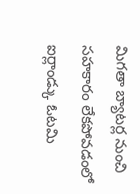మిగతా బ్యాటర్ల నుంచి సహకారం లేకపోవడంలో ఐర్లాండ్కు ఓటమి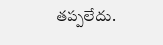తప్పలేదు.